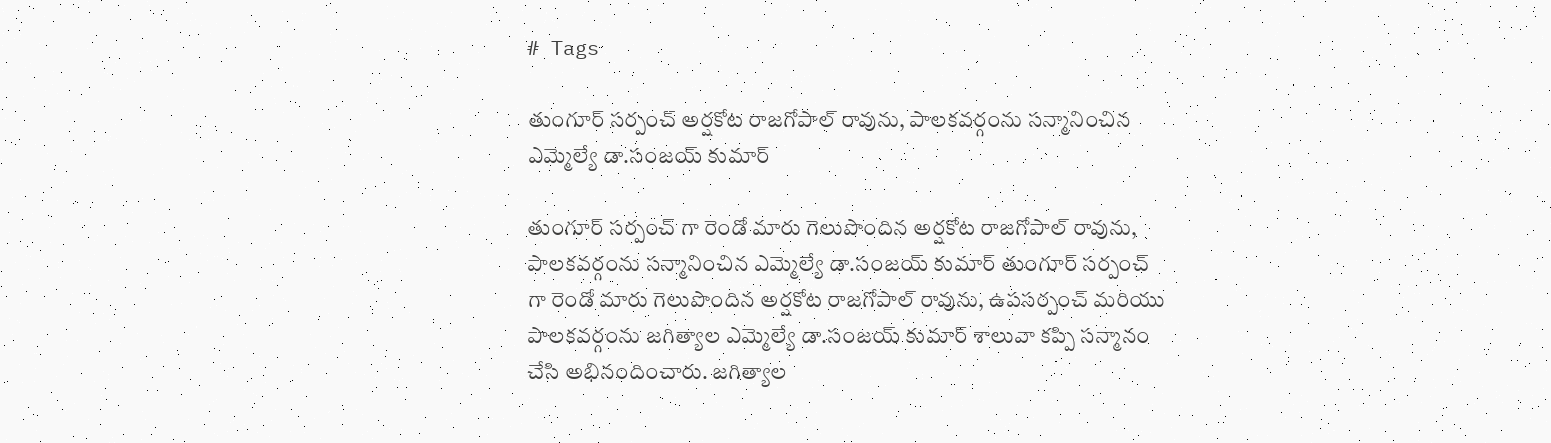# Tags

తుంగూర్ సర్పంచ్ అర్షకోట రాజగోపాల్ రావును, పాలకవర్గంను సన్మానించిన ఎమ్మెల్యే డా.సంజయ్ కుమార్

తుంగూర్ సర్పంచ్ గా రెండో మారు గెలుపొందిన అర్షకోట రాజగోపాల్ రావును, పాలకవర్గంను సన్మానించిన ఎమ్మెల్యే డా.సంజయ్ కుమార్ తుంగూర్ సర్పంచ్ గా రెండో మారు గెలుపొందిన అర్షకోట రాజగోపాల్ రావును, ఉపసర్పంచ్ మరియు పాలకవర్గంను జగిత్యాల ఎమ్మెల్యే డా.సంజయ్ కుమార్ శాలువా కప్పి సన్మానం చేసి అభినందించారు. జగిత్యాల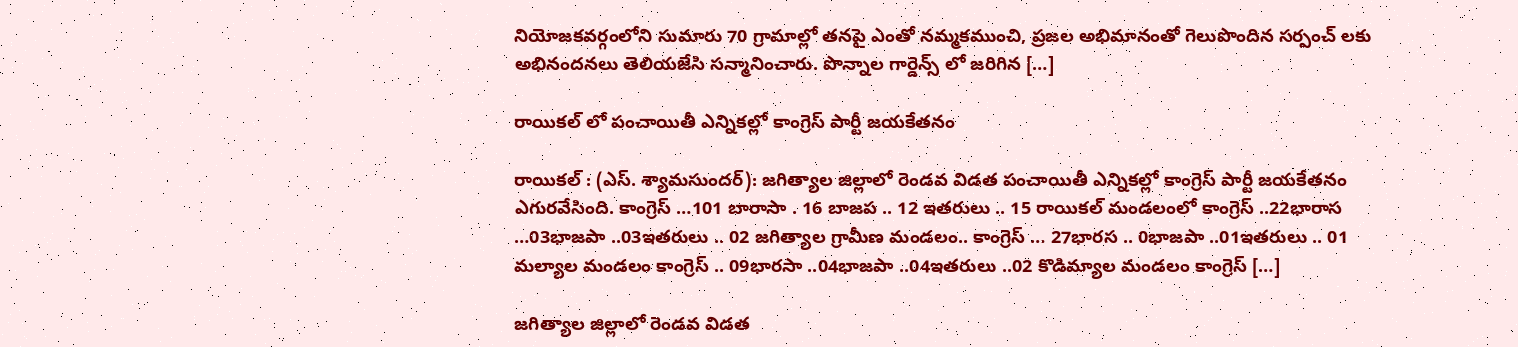నియోజకవర్గంలోని సుమారు 70 గ్రామాల్లో తనపై ఎంతో నమ్మకముంచి, ప్రజల అభిమానంతో గెలుపొందిన సర్పంచ్ లకు అభినందనలు తెలియజేసి సన్మానించారు. పొన్నాల గార్డెన్స్ లో జరిగిన […]

రాయికల్ లో పంచాయితీ ఎన్నికల్లో కాంగ్రెస్ పార్టీ జయకేతనం

రాయికల్ : (ఎస్. శ్యామసుందర్): జగిత్యాల జిల్లాలో రెండవ విడత పంచాయితీ ఎన్నికల్లో కాంగ్రెస్ పార్టీ జయకేతనం ఎగురవేసింది. కాంగ్రెస్ …101 బారాసా . 16 బాజప .. 12 ఇతరులు .. 15 రాయికల్ మండలంలో కాంగ్రెస్ ..22భారాస …03భాజపా ..03ఇతరులు .. 02 జగిత్యాల గ్రామీణ మండలం.. కాంగ్రెస్ … 27భారస .. 0భాజపా ..01ఇతరులు .. 01 మల్యాల మండలం కాంగ్రెస్ .. 09భారసా ..04భాజపా ..04ఇతరులు ..02 కొడిమ్యాల మండలం కాంగ్రెస్ […]

జగిత్యాల జిల్లాలో రెండవ విడత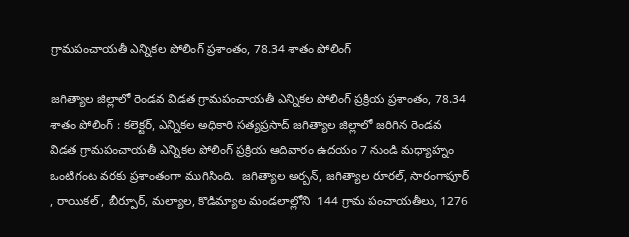గ్రామపంచాయతీ ఎన్నికల పోలింగ్ ప్రశాంతం, 78.34 శాతం పోలింగ్

జగిత్యాల జిల్లాలో రెండవ విడత గ్రామపంచాయతీ ఎన్నికల పోలింగ్ ప్రక్రియ ప్రశాంతం, 78.34 శాతం పోలింగ్ : కలెక్టర్, ఎన్నికల అధికారి సత్యప్రసాద్ జగిత్యాల జిల్లాలో జరిగిన రెండవ విడత గ్రామపంచాయతీ ఎన్నికల పోలింగ్ ప్రక్రియ ఆదివారం ఉదయం 7 నుండి మధ్యాహ్నం ఒంటిగంట వరకు ప్రశాంతంగా ముగిసింది.  జగిత్యాల అర్బన్, జగిత్యాల రూరల్, సారంగాపూర్ , రాయికల్ , బీర్పూర్, మల్యాల, కొడిమ్యాల మండలాల్లోని  144 గ్రామ పంచాయతీలు, 1276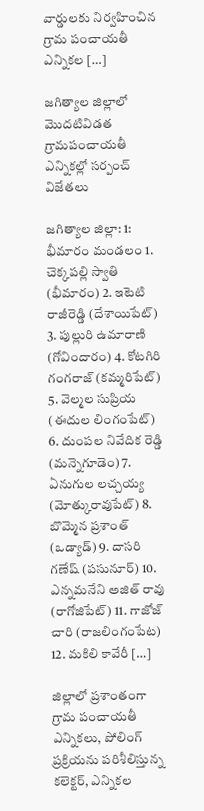వార్డులకు నిర్వహించిన గ్రామ పంచాయతీ ఎన్నికల […]

జగిత్యాల జిల్లాలో మొదటివిడత గ్రామపంచాయతీ ఎన్నికల్లో సర్పంచ్ విజేతలు

జగిత్యాల జిల్లా: 1: భీమారం మండలం 1. చెక్కపల్లి స్వాతి (భీమారం) 2. ఇటెటి రాజీరెడ్డి (దేశాయిపేట్) 3. పుల్లురి ఉమారాణి (గోవిందారం) 4. కోటగిరి గంగరాజ్ (కమ్మరిపేట్) 5. వెల్మల సుప్రియ (ఈదుల లింగంపేట్) 6. దుంపల నివేదిక రెడ్డి (మన్నెగూడెం) 7. ఏనుగుల లచ్చయ్య (మోత్కురావుపేట్) 8. బొమ్మెన ప్రశాంత్ (ఒడ్యాడ్) 9. దాసరి గణేష్ (పసునూర్) 10. ఎన్నమనేని అజిత్ రావు (రాగోజిపేట్) 11. గాజోజ్ చారి (రాజలింగంపేట) 12. మకిలి కావేరీ […]

జిల్లాలో ప్రశాంతంగా గ్రామ పంచాయతీ ఎన్నికలు, పోలింగ్ ప్రక్రియను పరిశీలిస్తున్న కలెక్టర్, ఎన్నికల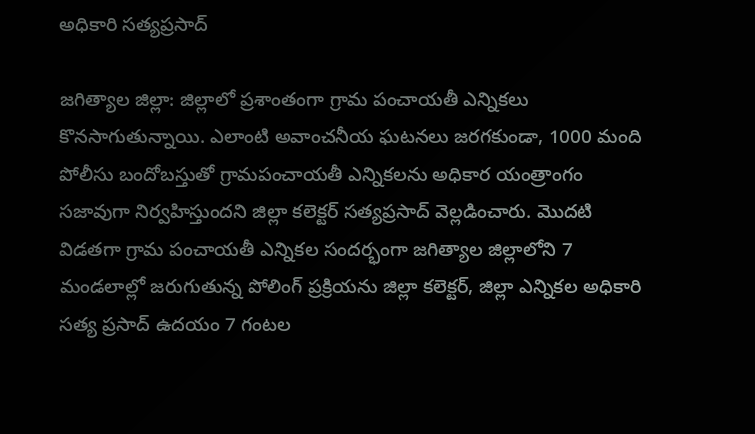అధికారి సత్యప్రసాద్

జగిత్యాల జిల్లా: జిల్లాలో ప్రశాంతంగా గ్రామ పంచాయతీ ఎన్నికలు కొనసాగుతున్నాయి. ఎలాంటి అవాంచనీయ ఘటనలు జరగకుండా, 1000 మంది పోలీసు బందోబస్తుతో గ్రామపంచాయతీ ఎన్నికలను అధికార యంత్రాంగం సజావుగా నిర్వహిస్తుందని జిల్లా కలెక్టర్ సత్యప్రసాద్ వెల్లడించారు. మొదటి విడతగా గ్రామ పంచాయతీ ఎన్నికల సందర్భంగా జగిత్యాల జిల్లాలోని 7 మండలాల్లో జరుగుతున్న పోలింగ్ ప్రక్రియను జిల్లా కలెక్టర్, జిల్లా ఎన్నికల అధికారి సత్య ప్రసాద్ ఉదయం 7 గంటల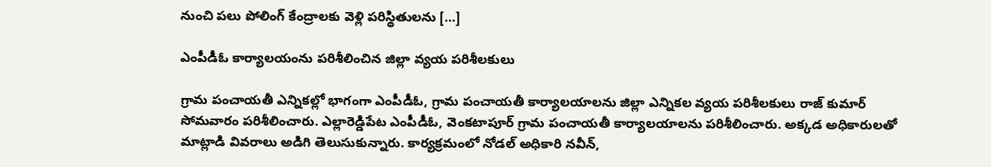నుంచి పలు పోలింగ్ కేంద్రాలకు వెళ్లి పరిస్థితులను […]

ఎంపీడీఓ కార్యాలయంను పరిశీలించిన జిల్లా వ్యయ పరిశీలకులు

గ్రామ పంచాయతీ ఎన్నికల్లో భాగంగా ఎంపీడీఓ, గ్రామ పంచాయతీ కార్యాలయాలను జిల్లా ఎన్నికల వ్యయ పరిశీలకులు రాజ్ కుమార్ సోమవారం పరిశీలించారు. ఎల్లారెడ్డిపేట ఎంపీడీఓ, వెంకటాపూర్ గ్రామ పంచాయతీ కార్యాలయాలను పరిశీలించారు. అక్కడ అధికారులతో మాట్లాడి వివరాలు అడిగి తెలుసుకున్నారు. కార్యక్రమంలో నోడల్ అధికారి నవీన్,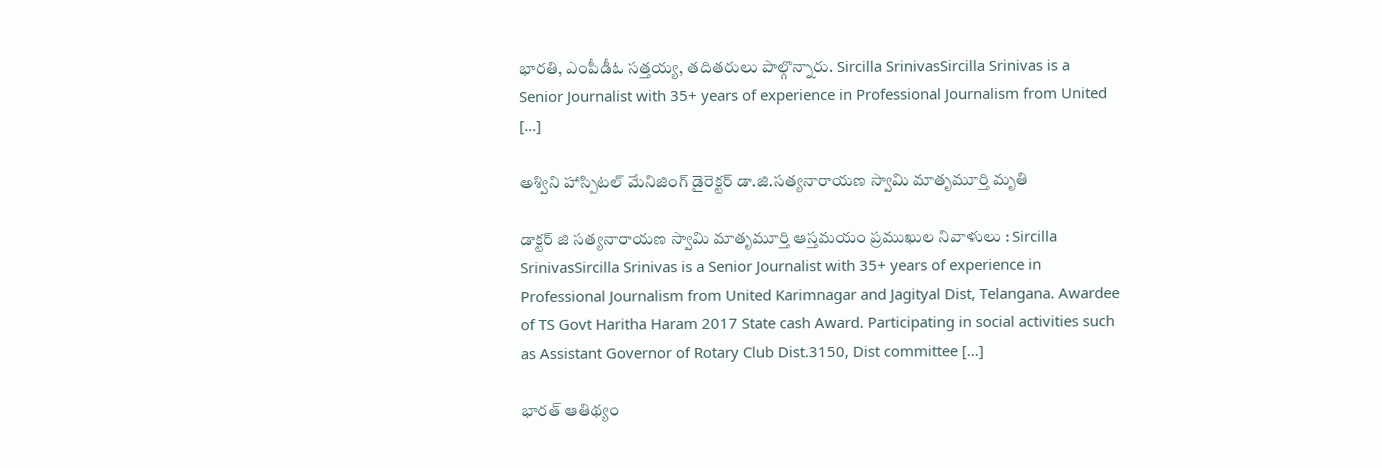భారతి, ఎంపీడీఓ సత్తయ్య, తదితరులు పాల్గొన్నారు. Sircilla SrinivasSircilla Srinivas is a Senior Journalist with 35+ years of experience in Professional Journalism from United […]

అశ్విని హాస్పిటల్ మేనిజింగ్ డైరెక్టర్ డా.జి.సత్యనారాయణ స్వామి మాతృమూర్తి మృతి

డాక్టర్ జి సత్యనారాయణ స్వామి మాతృమూర్తి ఆస్తమయం ప్రముఖుల నివాళులు : Sircilla SrinivasSircilla Srinivas is a Senior Journalist with 35+ years of experience in Professional Journalism from United Karimnagar and Jagityal Dist, Telangana. Awardee of TS Govt Haritha Haram 2017 State cash Award. Participating in social activities such as Assistant Governor of Rotary Club Dist.3150, Dist committee […]

భారత్ ఆతిథ్యం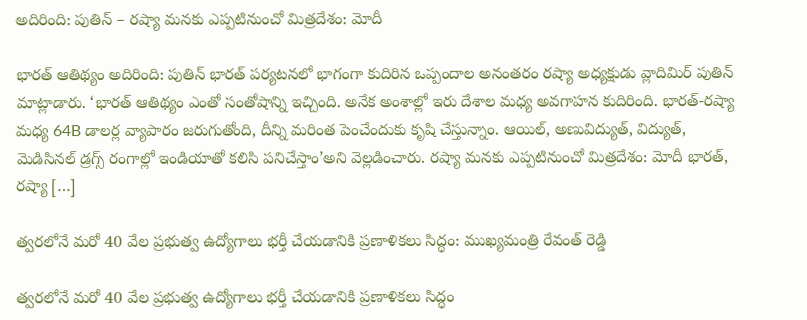అదిరింది: పుతిన్ – రష్యా మనకు ఎప్పటినుంచో మిత్రదేశం: మోదీ

భారత్ ఆతిథ్యం అదిరింది: పుతిన్ భారత్ పర్యటనలో భాగంగా కుదిరిన ఒప్పందాల అనంతరం రష్యా అధ్యక్షుడు వ్లాదిమిర్ పుతిన్ మాట్లాడారు. ‘భారత్ ఆతిథ్యం ఎంతో సంతోషాన్ని ఇచ్చింది. అనేక అంశాల్లో ఇరు దేశాల మధ్య అవగాహన కుదిరింది. భారత్-రష్యా మధ్య 64B డాలర్ల వ్యాపారం జరుగుతోంది, దీన్ని మరింత పెంచేందుకు కృషి చేస్తున్నాం. ఆయిల్, అణువిద్యుత్, విద్యుత్, మెడిసినల్ డ్రగ్స్ రంగాల్లో ఇండియాతో కలిసి పనిచేస్తాం’అని వెల్లడించారు. రష్యా మనకు ఎప్పటినుంచో మిత్రదేశం: మోదీ భారత్, రష్యా […]

త్వరలోనే మరో 40 వేల ప్రభుత్వ ఉద్యోగాలు భర్తీ చేయడానికి ప్రణాళికలు సిద్ధం: ముఖ్యమంత్రి రేవంత్ రెడ్డి

త్వరలోనే మరో 40 వేల ప్రభుత్వ ఉద్యోగాలు భర్తీ చేయడానికి ప్రణాళికలు సిద్ధం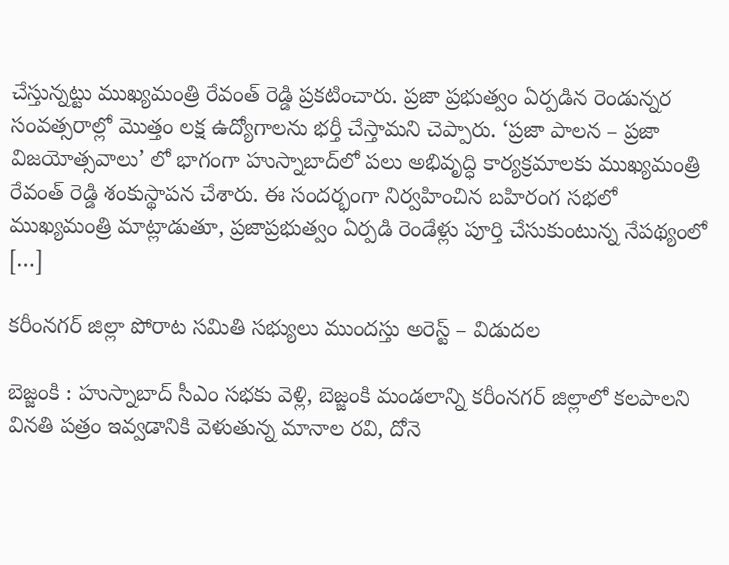చేస్తున్నట్టు ముఖ్యమంత్రి రేవంత్ రెడ్డి ప్రకటించారు. ప్రజా ప్రభుత్వం ఏర్పడిన రెండున్నర సంవత్సరాల్లో మొత్తం లక్ష ఉద్యోగాలను భర్తీ చేస్తామని చెప్పారు. ‘ప్రజా పాలన – ప్రజా విజయోత్సవాలు’ లో భాగంగా హుస్నాబాద్‌లో పలు అభివృద్ధి కార్యక్రమాలకు ముఖ్యమంత్రి రేవంత్ రెడ్డి శంకుస్థాపన చేశారు. ఈ సందర్భంగా నిర్వహించిన బహిరంగ సభలో ముఖ్యమంత్రి మాట్లాడుతూ, ప్రజాప్రభుత్వం ఏర్పడి రెండేళ్లు పూర్తి చేసుకుంటున్న నేపథ్యంలో […]

కరీంనగర్ జిల్లా పోరాట సమితి సభ్యులు ముందస్తు అరెస్ట్ – విడుదల

బెజ్జంకి : హుస్నాబాద్ సీఎం సభకు వెళ్లి, బెజ్జంకి మండలాన్ని కరీంనగర్ జిల్లాలో కలపాలని వినతి పత్రం ఇవ్వడానికి వెళుతున్న మానాల రవి, దోనె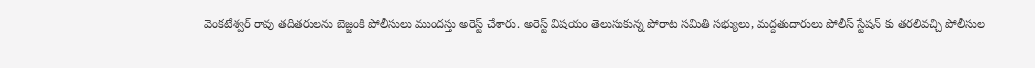వెంకటేశ్వర్ రావు తదితరులను బెజ్జంకి పోలీసులు ముందస్తు అరెస్ట్ చేశారు. అరెస్ట్ విషయం తెలుసుకున్న పోరాట సమితి సభ్యులు, మద్దతుదారులు పోలీస్ స్టేషన్ కు తరలివచ్చి పోలీసుల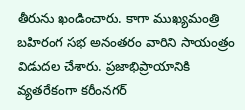తీరును ఖండించారు. కాగా ముఖ్యమంత్రి బహిరంగ సభ అనంతరం వారిని సాయంత్రం విడుదల చేశారు. ప్రజాభిప్రాయానికి వ్యతరేకంగా కరీంనగర్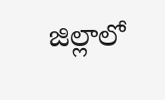జిల్లాలో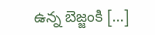ఉన్న బెజ్జంకి […]